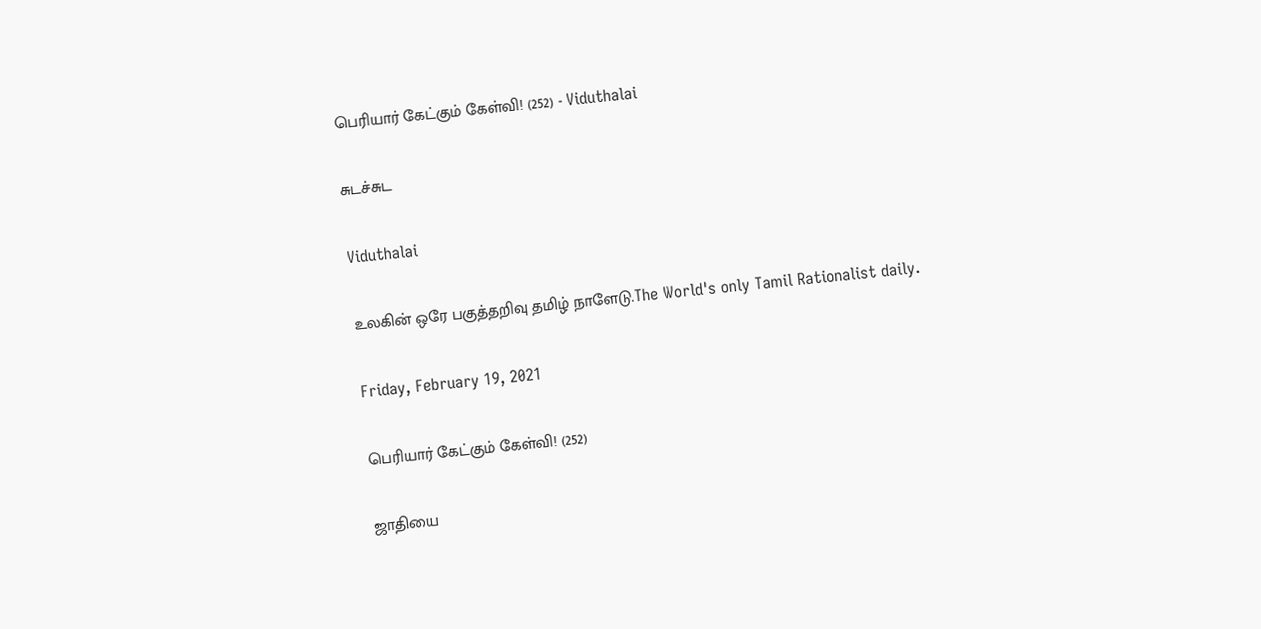பெரியார் கேட்கும் கேள்வி! (252) - Viduthalai

சுடச்சுட

Viduthalai

உலகின் ஒரே பகுத்தறிவு தமிழ் நாளேடு.The World's only Tamil Rationalist daily.

Friday, February 19, 2021

பெரியார் கேட்கும் கேள்வி! (252)

ஜாதியை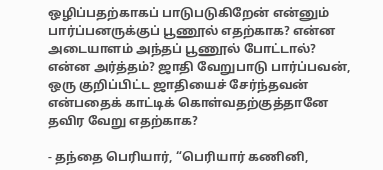ஒழிப்பதற்காகப் பாடுபடுகிறேன் என்னும் பார்ப்பனருக்குப் பூணூல் எதற்காக? என்ன அடையாளம் அந்தப் பூணூல் போட்டால்? என்ன அர்த்தம்? ஜாதி வேறுபாடு பார்ப்பவன், ஒரு குறிப்பிட்ட ஜாதியைச் சேர்ந்தவன் என்பதைக் காட்டிக் கொள்வதற்குத்தானே தவிர வேறு எதற்காக?

- தந்தை பெரியார், “பெரியார் கணினி,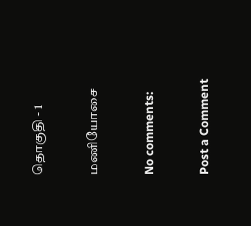தொகுதி - 1

மணியோசை

No comments:

Post a Comment